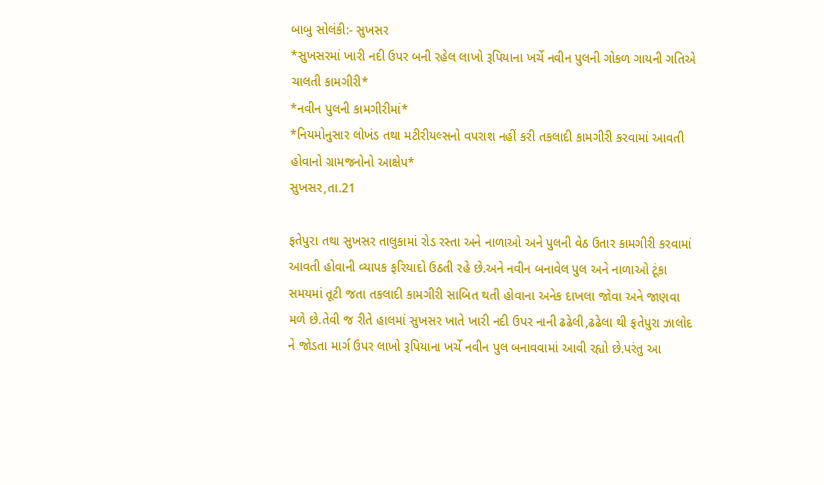બાબુ સોલંકી:- સુખસર
*સુખસરમાં ખારી નદી ઉપર બની રહેલ લાખો રૂપિયાના ખર્ચે નવીન પુલની ગોકળ ગાયની ગતિએ ચાલતી કામગીરી*
*નવીન પુલની કામગીરીમાં*
*નિયમોનુસાર લોખંડ તથા મટીરીયલ્સનો વપરાશ નહીં કરી તકલાદી કામગીરી કરવામાં આવતી હોવાનો ગ્રામજનોનો આક્ષેપ*
સુખસર,તા.21

ફતેપુરા તથા સુખસર તાલુકામાં રોડ રસ્તા અને નાળાઓ અને પુલની વેઠ ઉતાર કામગીરી કરવામાં આવતી હોવાની વ્યાપક ફરિયાદો ઉઠતી રહે છે.અને નવીન બનાવેલ પુલ અને નાળાઓ ટૂંકા સમયમાં તૂટી જતા તકલાદી કામગીરી સાબિત થતી હોવાના અનેક દાખલા જોવા અને જાણવા મળે છે.તેવી જ રીતે હાલમાં સુખસર ખાતે ખારી નદી ઉપર નાની ઢઢેલી,ઢઢેલા થી ફતેપુરા ઝાલોદ ને જોડતા માર્ગ ઉપર લાખો રૂપિયાના ખર્ચે નવીન પુલ બનાવવામાં આવી રહ્યો છે.પરંતુ આ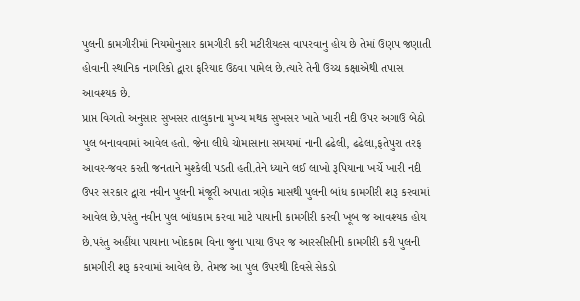પુલની કામગીરીમાં નિયમોનુસાર કામગીરી કરી મટીરીયલ્સ વાપરવાનુ હોય છે તેમાં ઉણપ જણાતી હોવાની સ્થાનિક નાગરિકો દ્વારા ફરિયાદ ઉઠવા પામેલ છે.ત્યારે તેની ઉચ્ચ કક્ષાએથી તપાસ આવશ્યક છે.
પ્રાપ્ત વિગતો અનુસાર સુખસર તાલુકાના મુખ્ય મથક સુખસર ખાતે ખારી નદી ઉપર અગાઉ બેઠો પુલ બનાવવામાં આવેલ હતો. જેના લીધે ચોમાસાના સમયમાં નાની ઢઢેલી, ઢઢેલા,ફતેપુરા તરફ આવર-જવર કરતી જનતાને મુશ્કેલી પડતી હતી.તેને ધ્યાને લઈ લાખો રૂપિયાના ખર્ચે ખારી નદી ઉપર સરકાર દ્વારા નવીન પુલની મંજૂરી અપાતા ત્રણેક માસથી પુલની બાંધ કામગીરી શરૂ કરવામાં આવેલ છે.પરંતુ નવીન પુલ બાંધકામ કરવા માટે પાયાની કામગીરી કરવી ખૂબ જ આવશ્યક હોય છે.પરંતુ અહીંયા પાયાના ખોદકામ વિના જુના પાયા ઉપર જ આરસીસીની કામગીરી કરી પુલની કામગીરી શરૂ કરવામાં આવેલ છે. તેમજ આ પુલ ઉપરથી દિવસે સેકડો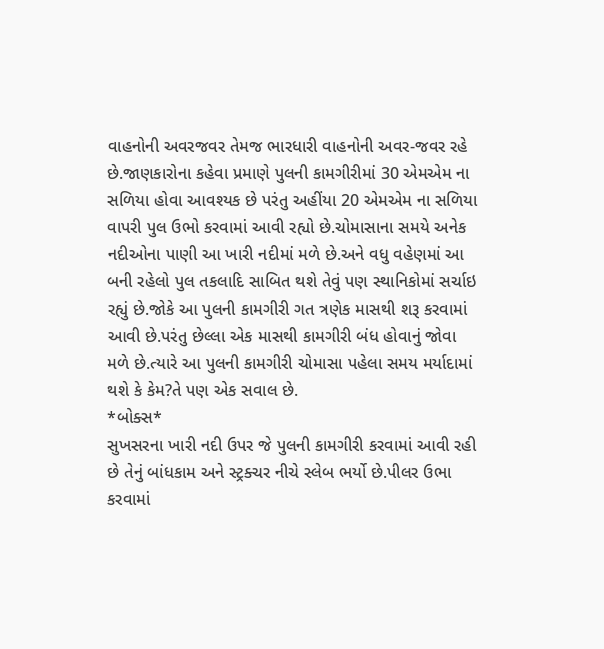વાહનોની અવરજવર તેમજ ભારધારી વાહનોની અવર-જવર રહે છે.જાણકારોના કહેવા પ્રમાણે પુલની કામગીરીમાં 30 એમએમ ના સળિયા હોવા આવશ્યક છે પરંતુ અહીંયા 20 એમએમ ના સળિયા વાપરી પુલ ઉભો કરવામાં આવી રહ્યો છે.ચોમાસાના સમયે અનેક નદીઓના પાણી આ ખારી નદીમાં મળે છે.અને વધુ વહેણમાં આ બની રહેલો પુલ તકલાદિ સાબિત થશે તેવું પણ સ્થાનિકોમાં સર્ચાઇ રહ્યું છે.જોકે આ પુલની કામગીરી ગત ત્રણેક માસથી શરૂ કરવામાં આવી છે.પરંતુ છેલ્લા એક માસથી કામગીરી બંધ હોવાનું જોવા મળે છે.ત્યારે આ પુલની કામગીરી ચોમાસા પહેલા સમય મર્યાદામાં થશે કે કેમ?તે પણ એક સવાલ છે.
*બોક્સ*
સુખસરના ખારી નદી ઉપર જે પુલની કામગીરી કરવામાં આવી રહી છે તેનું બાંધકામ અને સ્ટ્રક્ચર નીચે સ્લેબ ભર્યો છે.પીલર ઉભા કરવામાં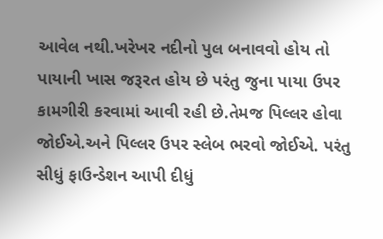આવેલ નથી.ખરેખર નદીનો પુલ બનાવવો હોય તો પાયાની ખાસ જરૂરત હોય છે પરંતુ જુના પાયા ઉપર કામગીરી કરવામાં આવી રહી છે.તેમજ પિલ્લર હોવા જોઈએ.અને પિલ્લર ઉપર સ્લેબ ભરવો જોઈએ. પરંતુ સીધું ફાઉન્ડેશન આપી દીધું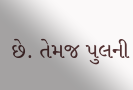છે. તેમજ પુલની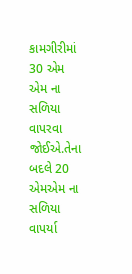કામગીરીમાં 30 એમ એમ ના સળિયા વાપરવા જોઈએ.તેના બદલે 20 એમએમ ના સળિયા વાપર્યા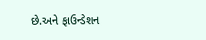છે.અને ફાઉન્ડેશન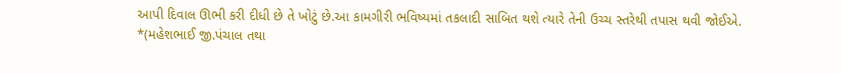આપી દિવાલ ઊભી કરી દીધી છે તે ખોટું છે.આ કામગીરી ભવિષ્યમાં તકલાદી સાબિત થશે ત્યારે તેની ઉચ્ચ સ્તરેથી તપાસ થવી જોઈએ.
*(મહેશભાઈ જી.પંચાલ તથા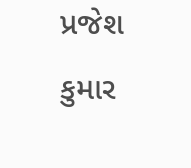પ્રજેશ કુમાર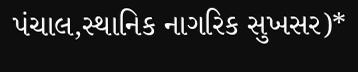પંચાલ,સ્થાનિક નાગરિક સુખસર)*